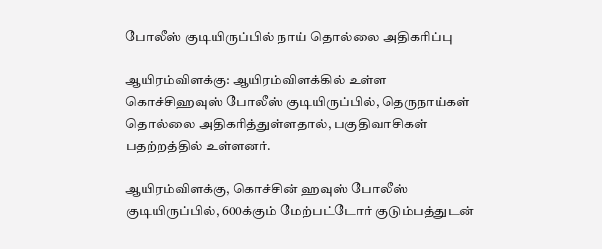போலீஸ் குடியிருப்பில் நாய் தொல்லை அதிகரிப்பு

ஆயிரம்விளக்கு: ஆயிரம்விளக்கில் உள்ள கொச்சிஹவுஸ் போலீஸ் குடியிருப்பில், தெருநாய்கள் தொல்லை அதிகரித்துள்ளதால், பகுதிவாசிகள் பதற்றத்தில் உள்ளனர்.

ஆயிரம்விளக்கு, கொச்சின் ஹவுஸ் போலீஸ் குடியிருப்பில், 600க்கும் மேற்பட்டோர் குடும்பத்துடன்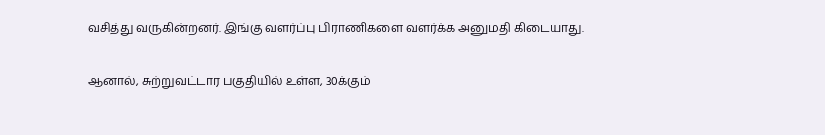வசித்து வருகின்றனர். இங்கு வளர்ப்பு பிராணிகளை வளர்க்க அனுமதி கிடையாது.

ஆனால், சுற்றுவட்டார பகுதியில் உள்ள, 30க்கும்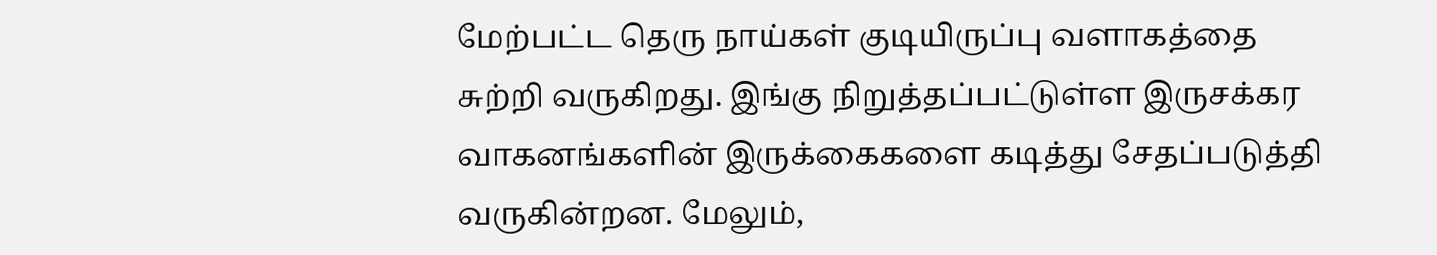மேற்பட்ட தெரு நாய்கள் குடியிருப்பு வளாகத்தை சுற்றி வருகிறது. இங்கு நிறுத்தப்பட்டுள்ள இருசக்கர வாகனங்களின் இருக்கைகளை கடித்து சேதப்படுத்தி வருகின்றன. மேலும்,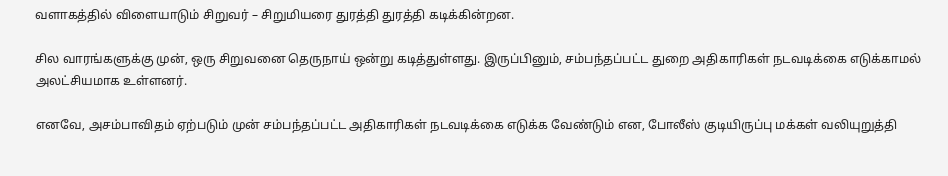வளாகத்தில் விளையாடும் சிறுவர் – சிறுமியரை துரத்தி துரத்தி கடிக்கின்றன.

சில வாரங்களுக்கு முன், ஒரு சிறுவனை தெருநாய் ஒன்று கடித்துள்ளது. இருப்பினும், சம்பந்தப்பட்ட துறை அதிகாரிகள் நடவடிக்கை எடுக்காமல் அலட்சியமாக உள்ளனர்.

எனவே, அசம்பாவிதம் ஏற்படும் முன் சம்பந்தப்பட்ட அதிகாரிகள் நடவடிக்கை எடுக்க வேண்டும் என, போலீஸ் குடியிருப்பு மக்கள் வலியுறுத்தி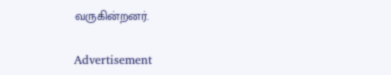வருகின்றனர்.

Advertisement